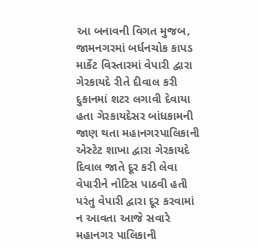આ બનાવની વિગત મુજબ, જામનગરમાં બર્ધનચોક કાપડ માર્કેટ વિસ્તારમાં વેપારી દ્વારા ગેરકાયદે રીતે દીવાલ કરી દુકાનમાં શટર લગાવી દેવાયા હતા ગેરકાયદેસર બાંધકામની જાણ થતા મહાનગરપાલિકાની એસ્ટેટ શાખા દ્વારા ગેરકાયદે દિવાલ જાતે દૂર કરી લેવા વેપારીને નોટિસ પાઠવી હતી પરંતુ વેપારી દ્વારા દૂર કરવામાં ન આવતા આજે સવારે મહાનગર પાલિકાની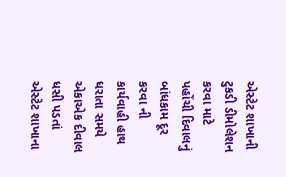એસ્ટેટ શાખાની ટુકડી ડીમોલેશન કરવા માટે પહોંચી દિવાલનું બાંધકામ દૂર કરવા ની કાર્યવાહી હાથ ધરાતા સમયે એકાએક દીવાલ ધસી પડતાં એસ્ટેટ શાખાના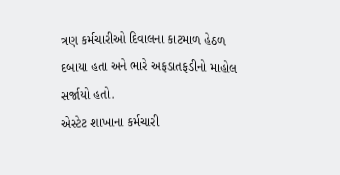ત્રણ કર્મચારીઓ દિવાલના કાટમાળ હેઠળ દબાયા હતા અને ભારે અફડાતફડીનો માહોલ સર્જાયો હતો.
એસ્ટેટ શાખાના કર્મચારી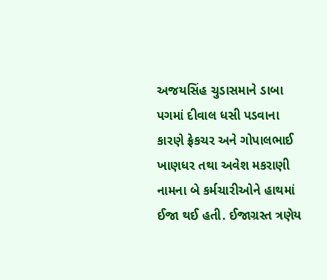અજયસિંહ ચુડાસમાને ડાબા પગમાં દીવાલ ધસી પડવાના કારણે ફ્રેકચર અને ગોપાલભાઈ ખાણધર તથા અવેશ મકરાણી નામના બે કર્મચારીઓને હાથમાં ઈજા થઈ હતી. ઈજાગ્રસ્ત ત્રણેય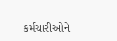કર્મચારીઓને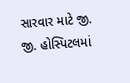સારવાર માટે જી. જી. હોસ્પિટલમાં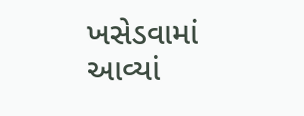ખસેડવામાં આવ્યાં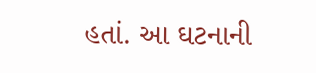હતાં. આ ઘટનાની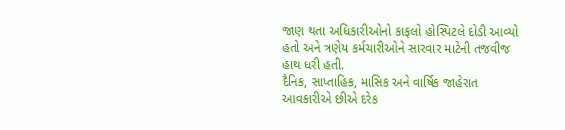જાણ થતા અધિકારીઓનો કાફલો હોસ્પિટલે દોડી આવ્યો હતો અને ત્રણેય કર્મચારીઓને સારવાર માટેની તજવીજ હાથ ધરી હતી.
દૈનિક, સાપ્તાહિક, માસિક અને વાર્ષિક જાહેરાત આવકારીએ છીએ દરેક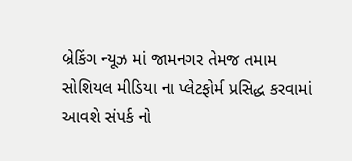બ્રેકિંગ ન્યૂઝ માં જામનગર તેમજ તમામ સોશિયલ મીડિયા ના પ્લેટફોર્મ પ્રસિદ્ધ કરવામાં આવશે સંપર્ક નો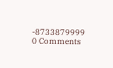-8733879999
0 Comments